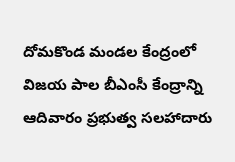దోమకొండ మండల కేంద్రంలో విజయ పాల బీఎంసీ కేంద్రాన్ని ఆదివారం ప్రభుత్వ సలహాదారు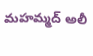మహమ్మద్ అలీ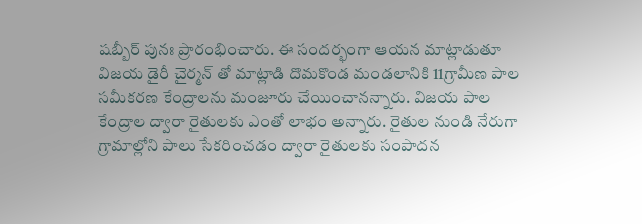షబ్బీర్ పునః ప్రారంభించారు. ఈ సందర్భంగా ఆయన మాట్లాడుతూ విజయ డైరీ చైర్మన్ తో మాట్లాడి దొమకొండ మండలానికి 11గ్రామీణ పాల సమీకరణ కేంద్రాలను మంజూరు చేయించానన్నారు. విజయ పాల కేంద్రాల ద్వారా రైతులకు ఎంతో లాభం అన్నారు. రైతుల నుండి నేరుగా గ్రామాల్లోని పాలు సేకరించడం ద్వారా రైతులకు సంపాదన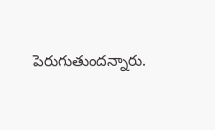పెరుగుతుందన్నారు.